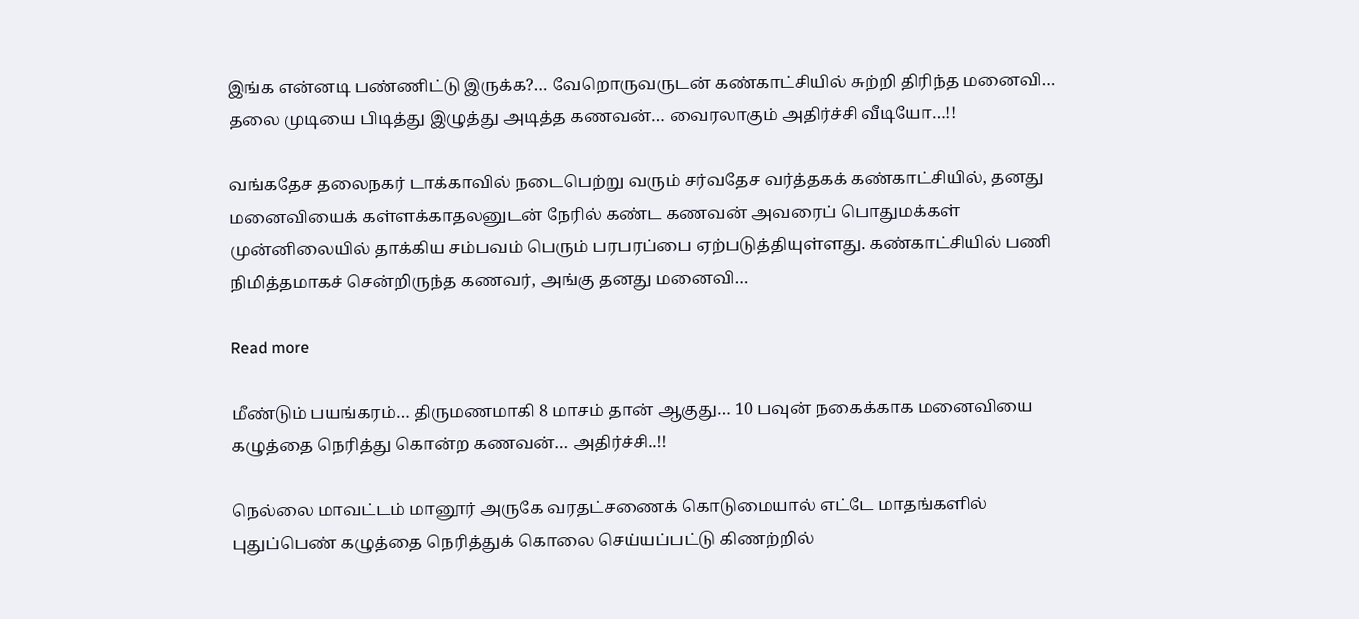இங்க என்னடி பண்ணிட்டு இருக்க?… வேறொருவருடன் கண்காட்சியில் சுற்றி திரிந்த மனைவி… தலை முடியை பிடித்து இழுத்து அடித்த கணவன்… வைரலாகும் அதிர்ச்சி வீடியோ…!!

வங்கதேச தலைநகர் டாக்காவில் நடைபெற்று வரும் சர்வதேச வர்த்தகக் கண்காட்சியில், தனது மனைவியைக் கள்ளக்காதலனுடன் நேரில் கண்ட கணவன் அவரைப் பொதுமக்கள் முன்னிலையில் தாக்கிய சம்பவம் பெரும் பரபரப்பை ஏற்படுத்தியுள்ளது. கண்காட்சியில் பணி நிமித்தமாகச் சென்றிருந்த கணவர், அங்கு தனது மனைவி…

Read more

மீண்டும் பயங்கரம்… திருமணமாகி 8 மாசம் தான் ஆகுது… 10 பவுன் நகைக்காக மனைவியை கழுத்தை நெரித்து கொன்ற கணவன்… அதிர்ச்சி..!!

நெல்லை மாவட்டம் மானூர் அருகே வரதட்சணைக் கொடுமையால் எட்டே மாதங்களில் புதுப்பெண் கழுத்தை நெரித்துக் கொலை செய்யப்பட்டு கிணற்றில்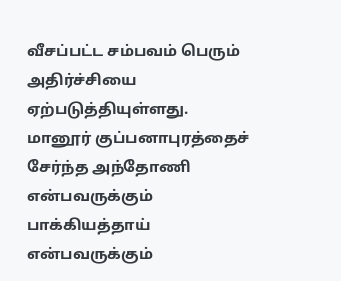வீசப்பட்ட சம்பவம் பெரும் அதிர்ச்சியை ஏற்படுத்தியுள்ளது. மானூர் குப்பனாபுரத்தைச் சேர்ந்த அந்தோணி என்பவருக்கும் பாக்கியத்தாய் என்பவருக்கும்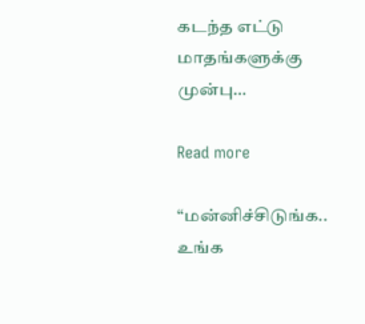கடந்த எட்டு மாதங்களுக்கு முன்பு…

Read more

“மன்னிச்சிடுங்க.. உங்க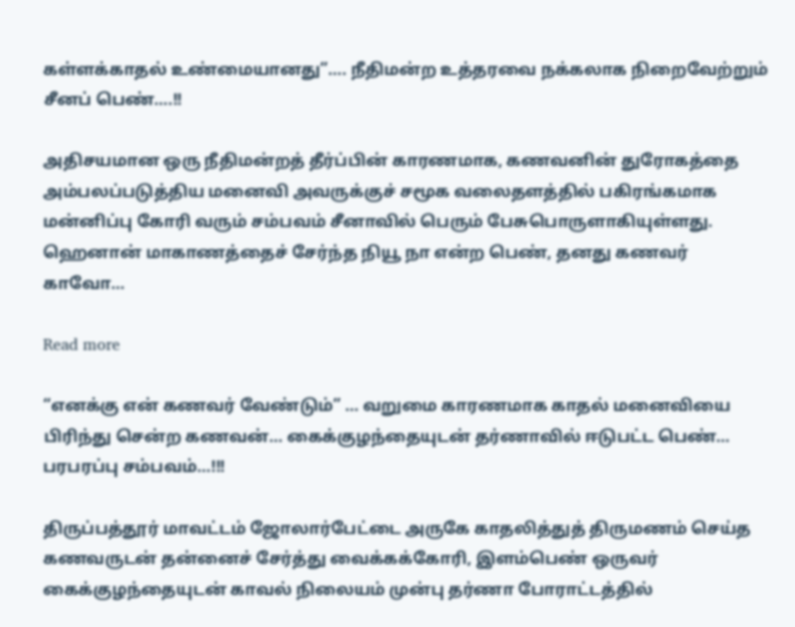கள்ளக்காதல் உண்மையானது”…. நீதிமன்ற உத்தரவை நக்கலாக நிறைவேற்றும் சீனப் பெண்….!!

அதிசயமான ஒரு நீதிமன்றத் தீர்ப்பின் காரணமாக, கணவனின் துரோகத்தை அம்பலப்படுத்திய மனைவி அவருக்குச் சமூக வலைதளத்தில் பகிரங்கமாக மன்னிப்பு கோரி வரும் சம்பவம் சீனாவில் பெரும் பேசுபொருளாகியுள்ளது. ஹெனான் மாகாணத்தைச் சேர்ந்த நியூ நா என்ற பெண், தனது கணவர் காவோ…

Read more

“எனக்கு என் கணவர் வேண்டும்” … வறுமை காரணமாக காதல் மனைவியை பிரிந்து சென்ற கணவன்… கைக்குழந்தையுடன் தர்ணாவில் ஈடுபட்ட பெண்… பரபரப்பு சம்பவம்…!!!

திருப்பத்தூர் மாவட்டம் ஜோலார்பேட்டை அருகே காதலித்துத் திருமணம் செய்த கணவருடன் தன்னைச் சேர்த்து வைக்கக்கோரி, இளம்பெண் ஒருவர் கைக்குழந்தையுடன் காவல் நிலையம் முன்பு தர்ணா போராட்டத்தில்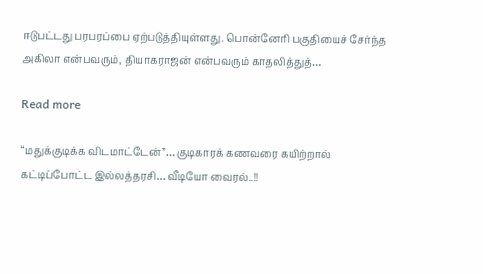ஈடுபட்டது பரபரப்பை ஏற்படுத்தியுள்ளது. பொன்னேரி பகுதியைச் சேர்ந்த அகிலா என்பவரும், தியாகராஜன் என்பவரும் காதலித்துத்…

Read more

“மதுக்குடிக்க விடமாட்டேன்”… குடிகாரக் கணவரை கயிற்றால் கட்டிப்போட்ட இல்லத்தரசி… வீடியோ வைரல்..!!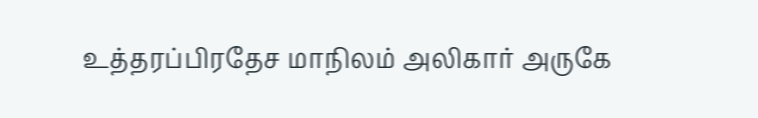உத்தரப்பிரதேச மாநிலம் அலிகார் அருகே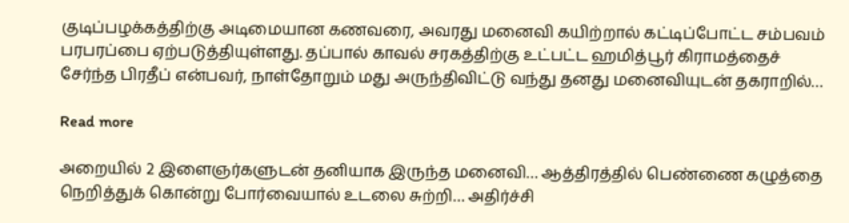குடிப்பழக்கத்திற்கு அடிமையான கணவரை, அவரது மனைவி கயிற்றால் கட்டிப்போட்ட சம்பவம் பரபரப்பை ஏற்படுத்தியுள்ளது. தப்பால் காவல் சரகத்திற்கு உட்பட்ட ஹமித்பூர் கிராமத்தைச் சேர்ந்த பிரதீப் என்பவர், நாள்தோறும் மது அருந்திவிட்டு வந்து தனது மனைவியுடன் தகராறில்…

Read more

அறையில் 2 இளைஞர்களுடன் தனியாக இருந்த மனைவி… ஆத்திரத்தில் பெண்ணை கழுத்தை நெறித்துக் கொன்று போர்வையால் உடலை சுற்றி… அதிர்ச்சி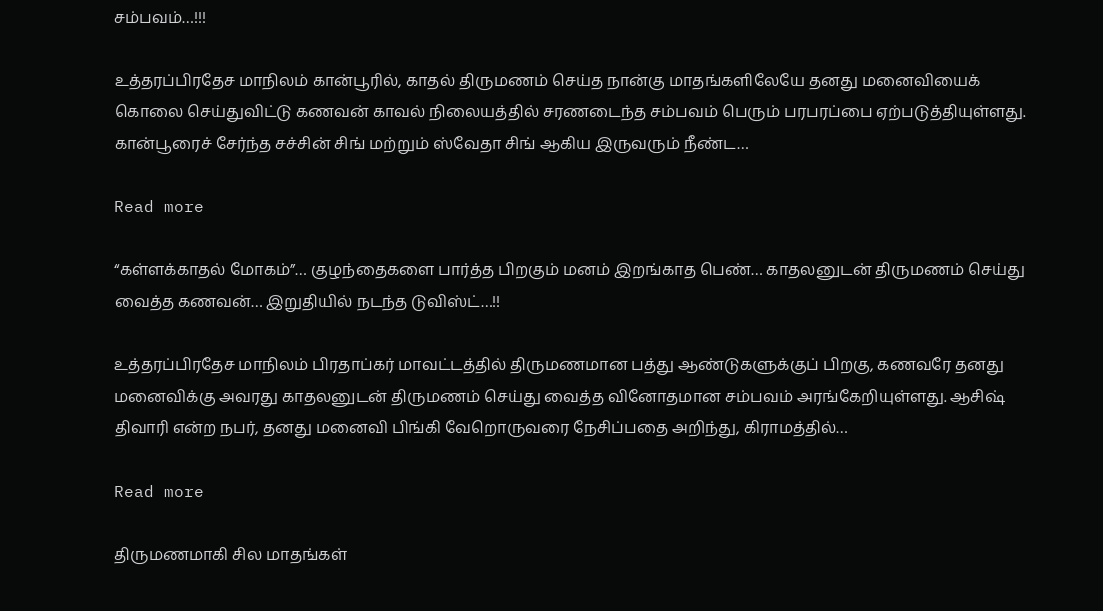சம்பவம்…!!!

உத்தரப்பிரதேச மாநிலம் கான்பூரில், காதல் திருமணம் செய்த நான்கு மாதங்களிலேயே தனது மனைவியைக் கொலை செய்துவிட்டு கணவன் காவல் நிலையத்தில் சரணடைந்த சம்பவம் பெரும் பரபரப்பை ஏற்படுத்தியுள்ளது. கான்பூரைச் சேர்ந்த சச்சின் சிங் மற்றும் ஸ்வேதா சிங் ஆகிய இருவரும் நீண்ட…

Read more

“கள்ளக்காதல் மோகம்”… குழந்தைகளை பார்த்த பிறகும் மனம் இறங்காத பெண்… காதலனுடன் திருமணம் செய்து வைத்த கணவன்… இறுதியில் நடந்த டுவிஸ்ட்…!!

உத்தரப்பிரதேச மாநிலம் பிரதாப்கர் மாவட்டத்தில் திருமணமான பத்து ஆண்டுகளுக்குப் பிறகு, கணவரே தனது மனைவிக்கு அவரது காதலனுடன் திருமணம் செய்து வைத்த வினோதமான சம்பவம் அரங்கேறியுள்ளது. ஆசிஷ் திவாரி என்ற நபர், தனது மனைவி பிங்கி வேறொருவரை நேசிப்பதை அறிந்து, கிராமத்தில்…

Read more

திருமணமாகி சில மாதங்கள்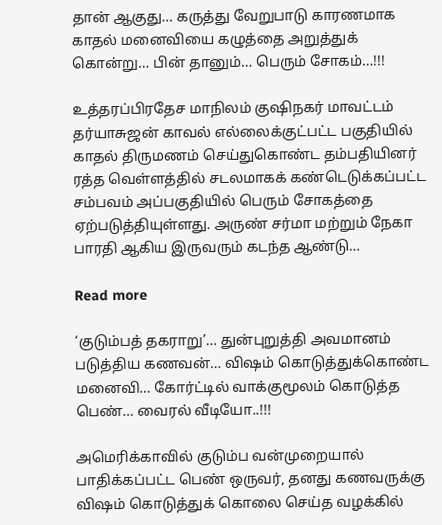தான் ஆகுது… கருத்து வேறுபாடு காரணமாக காதல் மனைவியை கழுத்தை அறுத்துக் கொன்று… பின் தானும்… பெரும் சோகம்…!!!

உத்தரப்பிரதேச மாநிலம் குஷிநகர் மாவட்டம் தர்யாசுஜன் காவல் எல்லைக்குட்பட்ட பகுதியில் காதல் திருமணம் செய்துகொண்ட தம்பதியினர் ரத்த வெள்ளத்தில் சடலமாகக் கண்டெடுக்கப்பட்ட சம்பவம் அப்பகுதியில் பெரும் சோகத்தை ஏற்படுத்தியுள்ளது. அருண் சர்மா மற்றும் நேகா பாரதி ஆகிய இருவரும் கடந்த ஆண்டு…

Read more

‘குடும்பத் தகராறு’… துன்புறுத்தி அவமானம் படுத்திய கணவன்… விஷம் கொடுத்துக்கொண்ட மனைவி… கோர்ட்டில் வாக்குமூலம் கொடுத்த பெண்… வைரல் வீடியோ..!!!

அமெரிக்காவில் குடும்ப வன்முறையால் பாதிக்கப்பட்ட பெண் ஒருவர், தனது கணவருக்கு விஷம் கொடுத்துக் கொலை செய்த வழக்கில்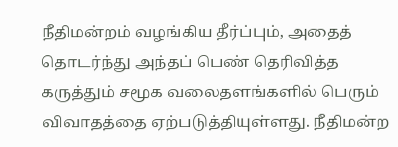நீதிமன்றம் வழங்கிய தீர்ப்பும், அதைத் தொடர்ந்து அந்தப் பெண் தெரிவித்த கருத்தும் சமூக வலைதளங்களில் பெரும் விவாதத்தை ஏற்படுத்தியுள்ளது. நீதிமன்ற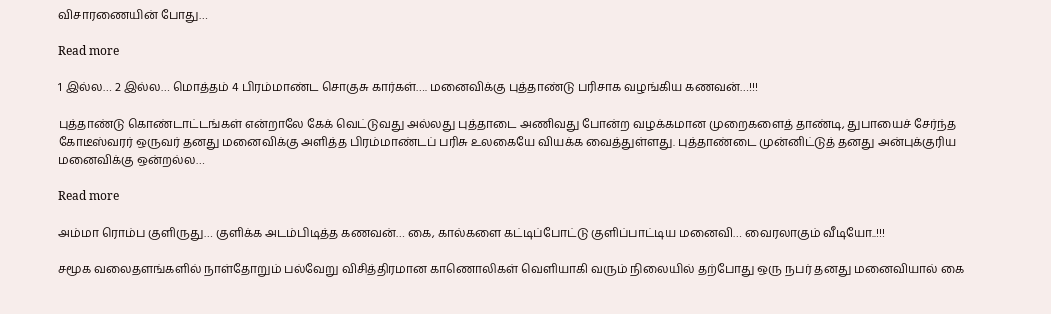விசாரணையின் போது…

Read more

1 இல்ல… 2 இல்ல… மொத்தம் 4 பிரம்மாண்ட சொகுசு கார்கள்…. மனைவிக்கு புத்தாண்டு பரிசாக வழங்கிய கணவன்…!!!

புத்தாண்டு கொண்டாட்டங்கள் என்றாலே கேக் வெட்டுவது அல்லது புத்தாடை அணிவது போன்ற வழக்கமான முறைகளைத் தாண்டி, துபாயைச் சேர்ந்த கோடீஸ்வரர் ஒருவர் தனது மனைவிக்கு அளித்த பிரம்மாண்டப் பரிசு உலகையே வியக்க வைத்துள்ளது. புத்தாண்டை முன்னிட்டுத் தனது அன்புக்குரிய மனைவிக்கு ஒன்றல்ல…

Read more

அம்மா ரொம்ப குளிருது… குளிக்க அடம்பிடித்த கணவன்… கை, கால்களை கட்டிப்போட்டு குளிப்பாட்டிய மனைவி… வைரலாகும் வீடியோ..!!!

சமூக வலைதளங்களில் நாள்தோறும் பல்வேறு விசித்திரமான காணொலிகள் வெளியாகி வரும் நிலையில் தற்போது ஒரு நபர் தனது மனைவியால் கை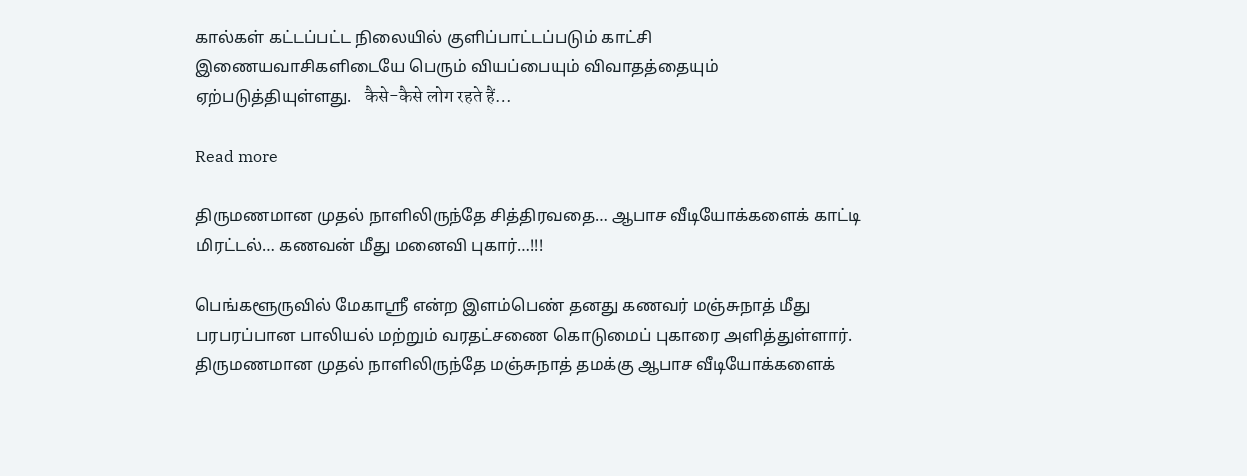கால்கள் கட்டப்பட்ட நிலையில் குளிப்பாட்டப்படும் காட்சி இணையவாசிகளிடையே பெரும் வியப்பையும் விவாதத்தையும் ஏற்படுத்தியுள்ளது.   कैसे-कैसे लोग रहते हैं…

Read more

திருமணமான முதல் நாளிலிருந்தே சித்திரவதை… ஆபாச வீடியோக்களைக் காட்டி மிரட்டல்… கணவன் மீது மனைவி புகார்…!!!

பெங்களூருவில் மேகாஸ்ரீ என்ற இளம்பெண் தனது கணவர் மஞ்சுநாத் மீது பரபரப்பான பாலியல் மற்றும் வரதட்சணை கொடுமைப் புகாரை அளித்துள்ளார். திருமணமான முதல் நாளிலிருந்தே மஞ்சுநாத் தமக்கு ஆபாச வீடியோக்களைக்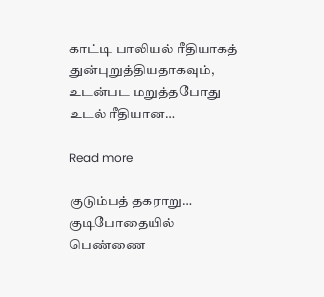காட்டி பாலியல் ரீதியாகத் துன்புறுத்தியதாகவும், உடன்பட மறுத்தபோது உடல் ரீதியான…

Read more

குடும்பத் தகராறு… குடிபோதையில் பெண்ணை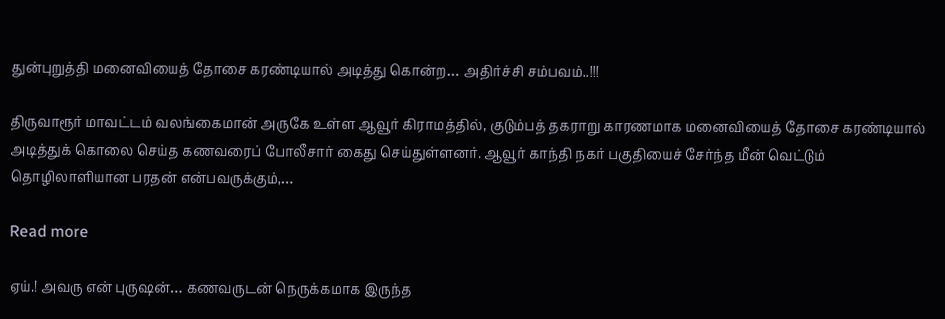துன்புறுத்தி மனைவியைத் தோசை கரண்டியால் அடித்து கொன்ற… அதிர்ச்சி சம்பவம்..!!!

திருவாரூர் மாவட்டம் வலங்கைமான் அருகே உள்ள ஆவூர் கிராமத்தில், குடும்பத் தகராறு காரணமாக மனைவியைத் தோசை கரண்டியால் அடித்துக் கொலை செய்த கணவரைப் போலீசார் கைது செய்துள்ளனர். ஆவூர் காந்தி நகர் பகுதியைச் சேர்ந்த மீன் வெட்டும் தொழிலாளியான பரதன் என்பவருக்கும்,…

Read more

ஏய்.! அவரு என் புருஷன்… கணவருடன் நெருக்கமாக இருந்த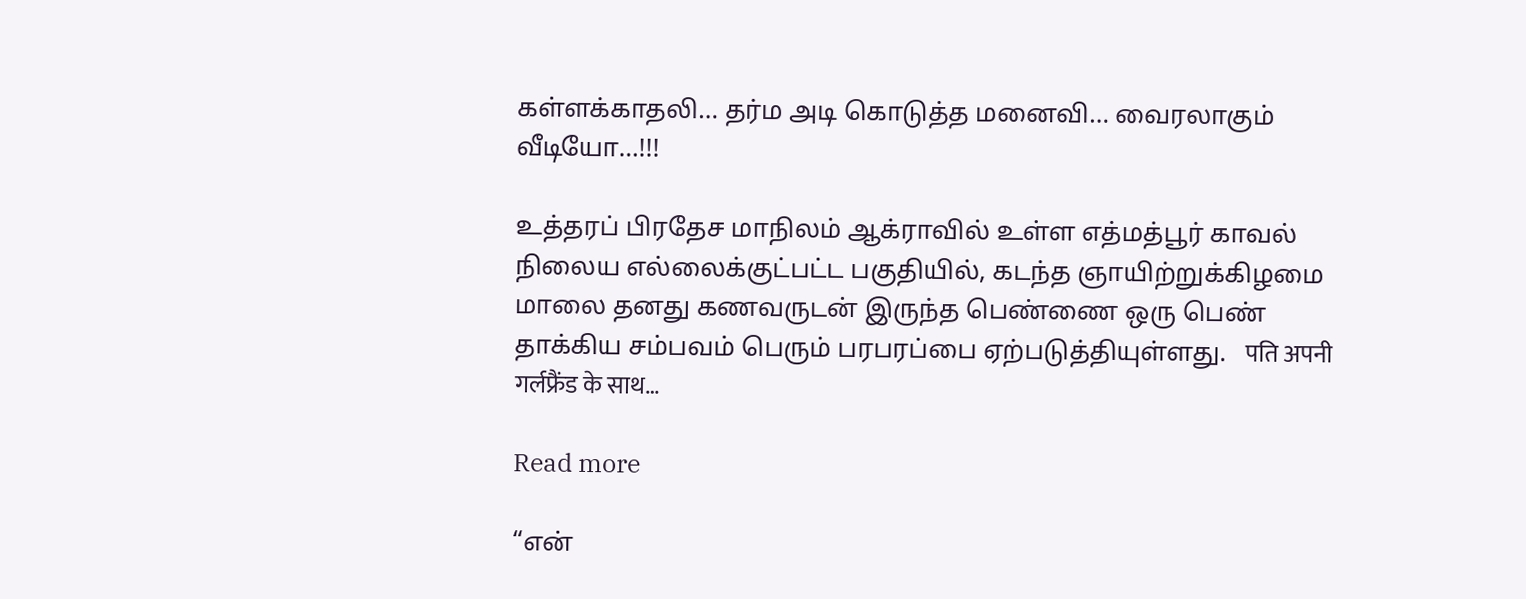கள்ளக்காதலி… தர்ம அடி கொடுத்த மனைவி… வைரலாகும் வீடியோ…!!!

உத்தரப் பிரதேச மாநிலம் ஆக்ராவில் உள்ள எத்மத்பூர் காவல் நிலைய எல்லைக்குட்பட்ட பகுதியில், கடந்த ஞாயிற்றுக்கிழமை மாலை தனது கணவருடன் இருந்த பெண்ணை ஒரு பெண் தாக்கிய சம்பவம் பெரும் பரபரப்பை ஏற்படுத்தியுள்ளது.   पति अपनी गर्लफ्रैंड के साथ…

Read more

“என்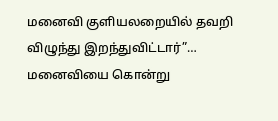மனைவி குளியலறையில் தவறி விழுந்து இறந்துவிட்டார்”… மனைவியை கொன்று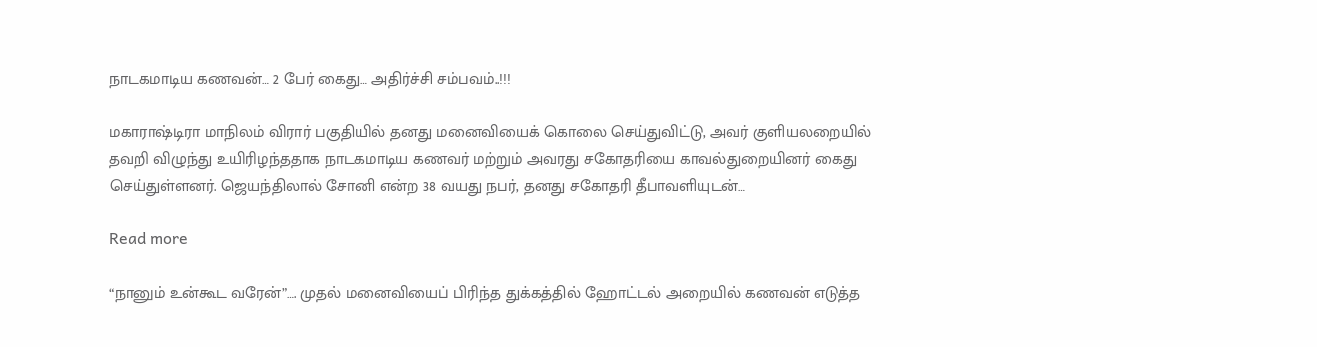நாடகமாடிய கணவன்… 2 பேர் கைது… அதிர்ச்சி சம்பவம்..!!!

மகாராஷ்டிரா மாநிலம் விரார் பகுதியில் தனது மனைவியைக் கொலை செய்துவிட்டு, அவர் குளியலறையில் தவறி விழுந்து உயிரிழந்ததாக நாடகமாடிய கணவர் மற்றும் அவரது சகோதரியை காவல்துறையினர் கைது செய்துள்ளனர். ஜெயந்திலால் சோனி என்ற 38 வயது நபர், தனது சகோதரி தீபாவளியுடன்…

Read more

“நானும் உன்கூட வரேன்”…. முதல் மனைவியைப் பிரிந்த துக்கத்தில் ஹோட்டல் அறையில் கணவன் எடுத்த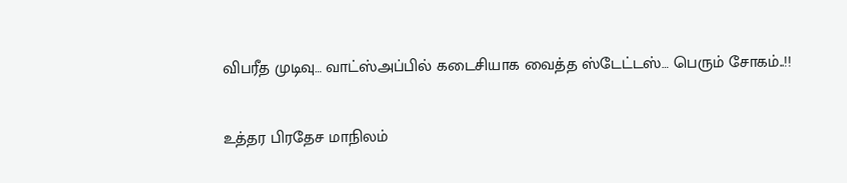விபரீத முடிவு… வாட்ஸ்அப்பில் கடைசியாக வைத்த ஸ்டேட்டஸ்… பெரும் சோகம்..!!

உத்தர பிரதேச மாநிலம்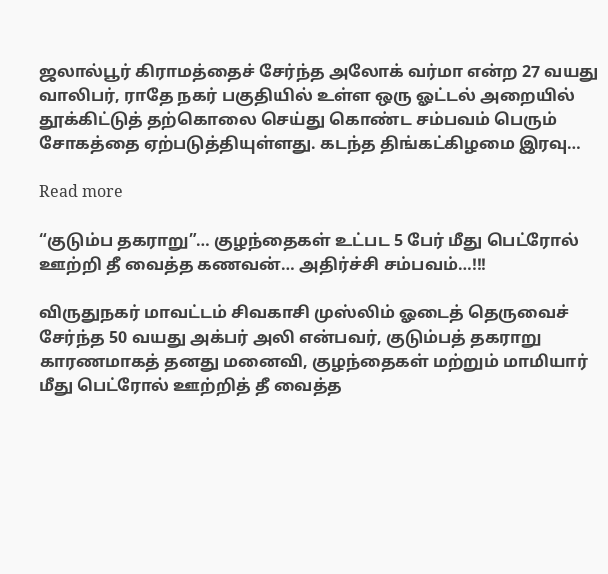ஜலால்பூர் கிராமத்தைச் சேர்ந்த அலோக் வர்மா என்ற 27 வயது வாலிபர், ராதே நகர் பகுதியில் உள்ள ஒரு ஓட்டல் அறையில் தூக்கிட்டுத் தற்கொலை செய்து கொண்ட சம்பவம் பெரும் சோகத்தை ஏற்படுத்தியுள்ளது. கடந்த திங்கட்கிழமை இரவு…

Read more

“குடும்ப தகராறு”… குழந்தைகள் உட்பட 5 பேர் மீது பெட்ரோல் ஊற்றி தீ வைத்த கணவன்… அதிர்ச்சி சம்பவம்…!!!

விருதுநகர் மாவட்டம் சிவகாசி முஸ்லிம் ஓடைத் தெருவைச் சேர்ந்த 50 வயது அக்பர் அலி என்பவர், குடும்பத் தகராறு காரணமாகத் தனது மனைவி, குழந்தைகள் மற்றும் மாமியார் மீது பெட்ரோல் ஊற்றித் தீ வைத்த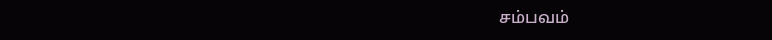சம்பவம்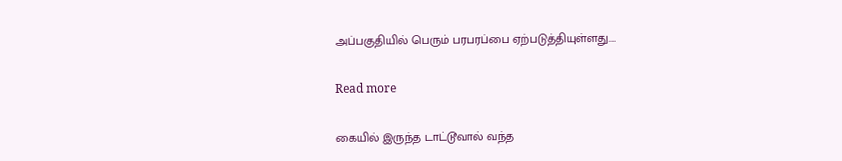அப்பகுதியில் பெரும் பரபரப்பை ஏற்படுத்தியுள்ளது.…

Read more

கையில் இருந்த டாட்டூவால் வந்த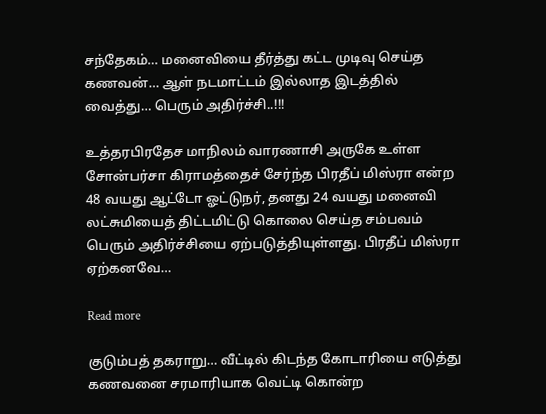சந்தேகம்… மனைவியை தீர்த்து கட்ட முடிவு செய்த கணவன்… ஆள் நடமாட்டம் இல்லாத இடத்தில் வைத்து… பெரும் அதிர்ச்சி..!!!

உத்தரபிரதேச மாநிலம் வாரணாசி அருகே உள்ள சோன்பர்சா கிராமத்தைச் சேர்ந்த பிரதீப் மிஸ்ரா என்ற 48 வயது ஆட்டோ ஓட்டுநர், தனது 24 வயது மனைவி லட்சுமியைத் திட்டமிட்டு கொலை செய்த சம்பவம் பெரும் அதிர்ச்சியை ஏற்படுத்தியுள்ளது. பிரதீப் மிஸ்ரா ஏற்கனவே…

Read more

குடும்பத் தகராறு… வீட்டில் கிடந்த கோடாரியை எடுத்து கணவனை சரமாரியாக வெட்டி கொன்ற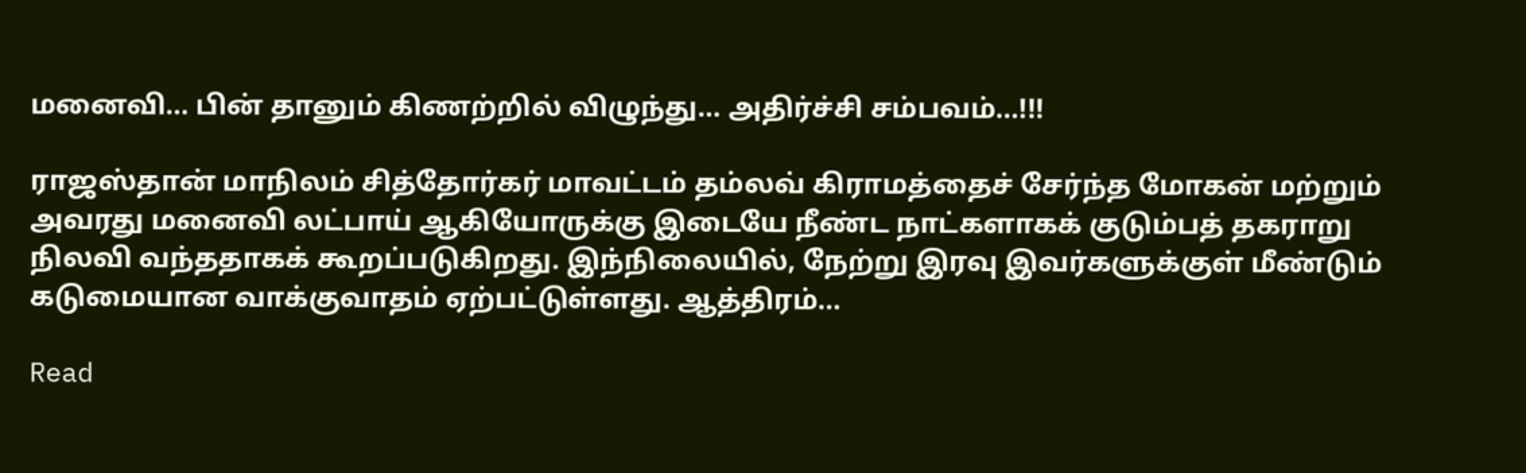மனைவி… பின் தானும் கிணற்றில் விழுந்து… அதிர்ச்சி சம்பவம்…!!!

ராஜஸ்தான் மாநிலம் சித்தோர்கர் மாவட்டம் தம்லவ் கிராமத்தைச் சேர்ந்த மோகன் மற்றும் அவரது மனைவி லட்பாய் ஆகியோருக்கு இடையே நீண்ட நாட்களாகக் குடும்பத் தகராறு நிலவி வந்ததாகக் கூறப்படுகிறது. இந்நிலையில், நேற்று இரவு இவர்களுக்குள் மீண்டும் கடுமையான வாக்குவாதம் ஏற்பட்டுள்ளது. ஆத்திரம்…

Read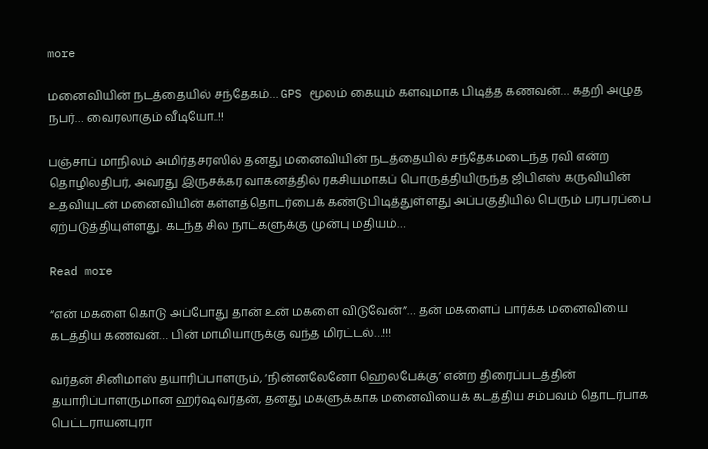more

மனைவியின் நடத்தையில் சந்தேகம்… GPS மூலம் கையும் களவுமாக பிடித்த கணவன்… கதறி அழுத நபர்… வைரலாகும் வீடியோ..!!

பஞ்சாப் மாநிலம் அமிர்தசரஸில் தனது மனைவியின் நடத்தையில் சந்தேகமடைந்த ரவி என்ற தொழிலதிபர், அவரது இருசக்கர வாகனத்தில் ரகசியமாகப் பொருத்தியிருந்த ஜிபிஎஸ் கருவியின் உதவியுடன் மனைவியின் கள்ளத்தொடர்பைக் கண்டுபிடித்துள்ளது அப்பகுதியில் பெரும் பரபரப்பை ஏற்படுத்தியுள்ளது. கடந்த சில நாட்களுக்கு முன்பு மதியம்…

Read more

“என் மகளை கொடு அப்போது தான் உன் மகளை விடுவேன்”… தன் மகளைப் பார்க்க மனைவியை கடத்திய கணவன்… பின் மாமியாருக்கு வந்த மிரட்டல்…!!!

வர்தன் சினிமாஸ் தயாரிப்பாளரும், ‘நின்னலேனோ ஹெலபேக்கு’ என்ற திரைப்படத்தின் தயாரிப்பாளருமான ஹர்ஷவர்தன், தனது மகளுக்காக மனைவியைக் கடத்திய சம்பவம் தொடர்பாக பெட்டராயனபுரா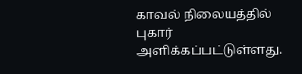காவல் நிலையத்தில் புகார் அளிக்கப்பட்டுள்ளது.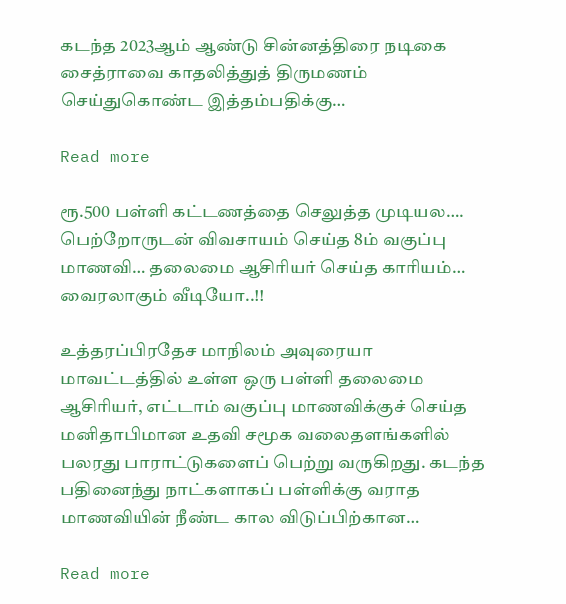கடந்த 2023ஆம் ஆண்டு சின்னத்திரை நடிகை சைத்ராவை காதலித்துத் திருமணம் செய்துகொண்ட இத்தம்பதிக்கு…

Read more

ரூ.500 பள்ளி கட்டணத்தை செலுத்த முடியல…. பெற்றோருடன் விவசாயம் செய்த 8ம் வகுப்பு மாணவி… தலைமை ஆசிரியர் செய்த காரியம்… வைரலாகும் வீடியோ..!!

உத்தரப்பிரதேச மாநிலம் அவுரையா மாவட்டத்தில் உள்ள ஒரு பள்ளி தலைமை ஆசிரியர், எட்டாம் வகுப்பு மாணவிக்குச் செய்த மனிதாபிமான உதவி சமூக வலைதளங்களில் பலரது பாராட்டுகளைப் பெற்று வருகிறது. கடந்த பதினைந்து நாட்களாகப் பள்ளிக்கு வராத மாணவியின் நீண்ட கால விடுப்பிற்கான…

Read more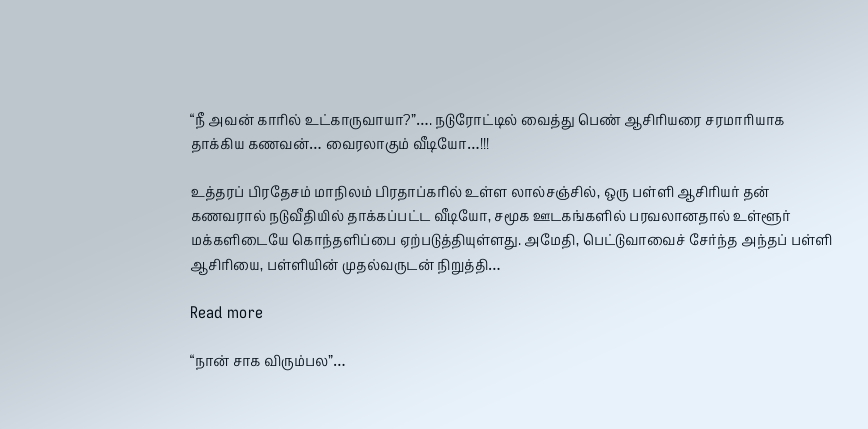“நீ அவன் காரில் உட்காருவாயா?”…. நடுரோட்டில் வைத்து பெண் ஆசிரியரை சரமாரியாக தாக்கிய கணவன்… வைரலாகும் வீடியோ…!!!

உத்தரப் பிரதேசம் மாநிலம் பிரதாப்கரில் உள்ள லால்சஞ்சில், ஒரு பள்ளி ஆசிரியர் தன் கணவரால் நடுவீதியில் தாக்கப்பட்ட வீடியோ, சமூக ஊடகங்களில் பரவலானதால் உள்ளூர் மக்களிடையே கொந்தளிப்பை ஏற்படுத்தியுள்ளது. அமேதி, பெட்டுவாவைச் சேர்ந்த அந்தப் பள்ளி ஆசிரியை, பள்ளியின் முதல்வருடன் நிறுத்தி…

Read more

“நான் சாக விரும்பல”…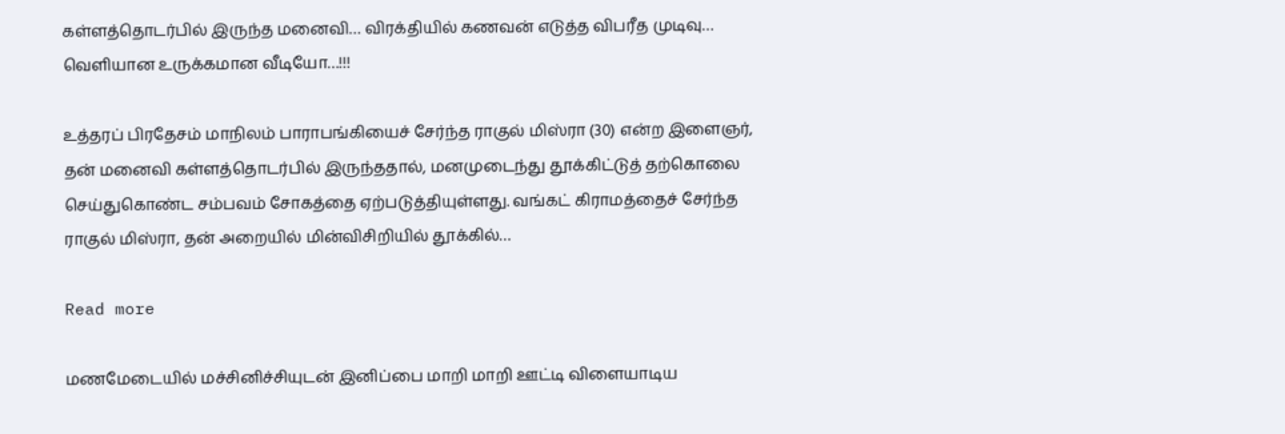கள்ளத்தொடர்பில் இருந்த மனைவி… விரக்தியில் கணவன் எடுத்த விபரீத முடிவு… வெளியான உருக்கமான வீடியோ…!!!

உத்தரப் பிரதேசம் மாநிலம் பாராபங்கியைச் சேர்ந்த ராகுல் மிஸ்ரா (30) என்ற இளைஞர், தன் மனைவி கள்ளத்தொடர்பில் இருந்ததால், மனமுடைந்து தூக்கிட்டுத் தற்கொலை செய்துகொண்ட சம்பவம் சோகத்தை ஏற்படுத்தியுள்ளது. வங்கட் கிராமத்தைச் சேர்ந்த ராகுல் மிஸ்ரா, தன் அறையில் மின்விசிறியில் தூக்கில்…

Read more

மணமேடையில் மச்சினிச்சியுடன் இனிப்பை மாறி மாறி ஊட்டி விளையாடிய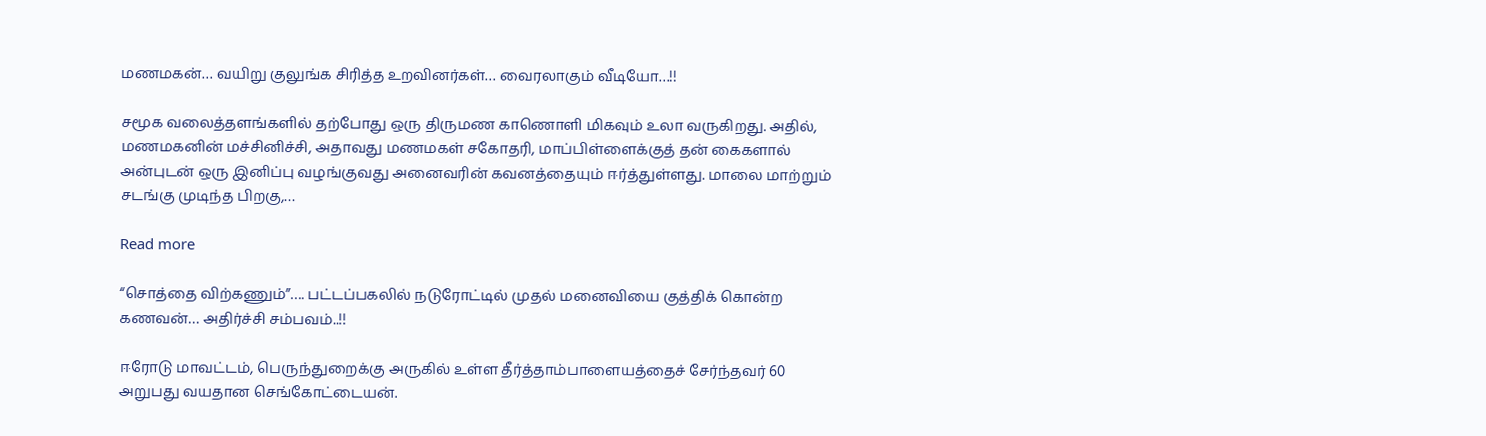மணமகன்… வயிறு குலுங்க சிரித்த உறவினர்கள்… வைரலாகும் வீடியோ…!!

சமூக வலைத்தளங்களில் தற்போது ஒரு திருமண காணொளி மிகவும் உலா வருகிறது. அதில், மணமகனின் மச்சினிச்சி, அதாவது மணமகள் சகோதரி, மாப்பிள்ளைக்குத் தன் கைகளால் அன்புடன் ஒரு இனிப்பு வழங்குவது அனைவரின் கவனத்தையும் ஈர்த்துள்ளது. மாலை மாற்றும் சடங்கு முடிந்த பிறகு,…

Read more

“சொத்தை விற்கணும்”…. பட்டப்பகலில் நடுரோட்டில் முதல் மனைவியை குத்திக் கொன்ற கணவன்… அதிர்ச்சி சம்பவம்..!!

ஈரோடு மாவட்டம், பெருந்துறைக்கு அருகில் உள்ள தீர்த்தாம்பாளையத்தைச் சேர்ந்தவர் 60 அறுபது வயதான செங்கோட்டையன்.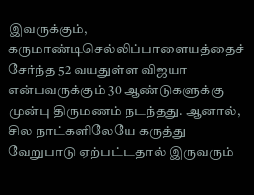இவருக்கும், கருமாண்டிசெல்லிப்பாளையத்தைச் சேர்ந்த 52 வயதுள்ள விஜயா என்பவருக்கும் 30 ஆண்டுகளுக்கு முன்பு திருமணம் நடந்தது. ஆனால், சில நாட்களிலேயே கருத்து வேறுபாடு ஏற்பட்டதால் இருவரும்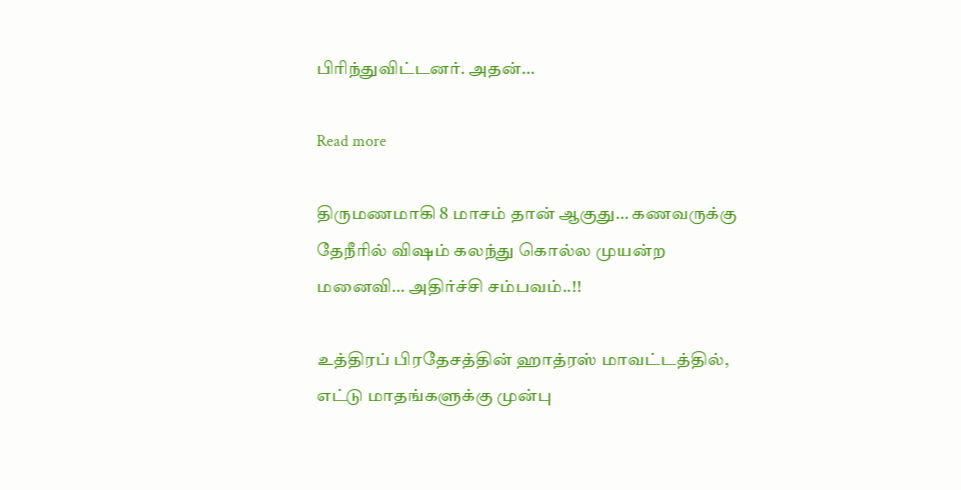பிரிந்துவிட்டனர். அதன்…

Read more

திருமணமாகி 8 மாசம் தான் ஆகுது… கணவருக்கு தேநீரில் விஷம் கலந்து கொல்ல முயன்ற மனைவி… அதிர்ச்சி சம்பவம்..!!

உத்திரப் பிரதேசத்தின் ஹாத்ரஸ் மாவட்டத்தில், எட்டு மாதங்களுக்கு முன்பு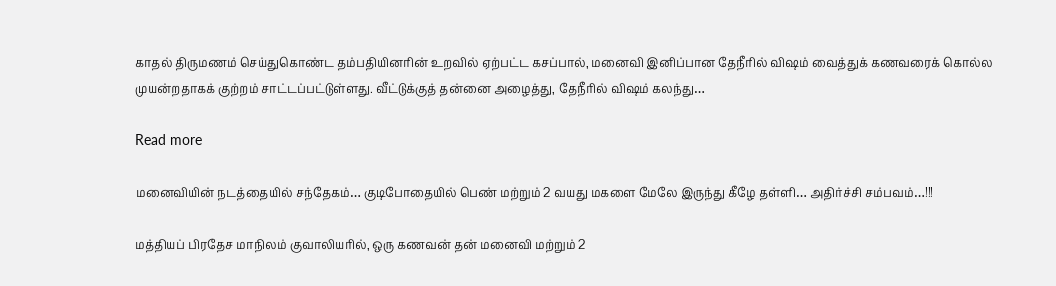காதல் திருமணம் செய்துகொண்ட தம்பதியினரின் உறவில் ஏற்பட்ட கசப்பால், மனைவி இனிப்பான தேநீரில் விஷம் வைத்துக் கணவரைக் கொல்ல முயன்றதாகக் குற்றம் சாட்டப்பட்டுள்ளது. வீட்டுக்குத் தன்னை அழைத்து, தேநீரில் விஷம் கலந்து…

Read more

மனைவியின் நடத்தையில் சந்தேகம்… குடிபோதையில் பெண் மற்றும் 2 வயது மகளை மேலே இருந்து கீழே தள்ளி… அதிர்ச்சி சம்பவம்…!!!

மத்தியப் பிரதேச மாநிலம் குவாலியரில், ஒரு கணவன் தன் மனைவி மற்றும் 2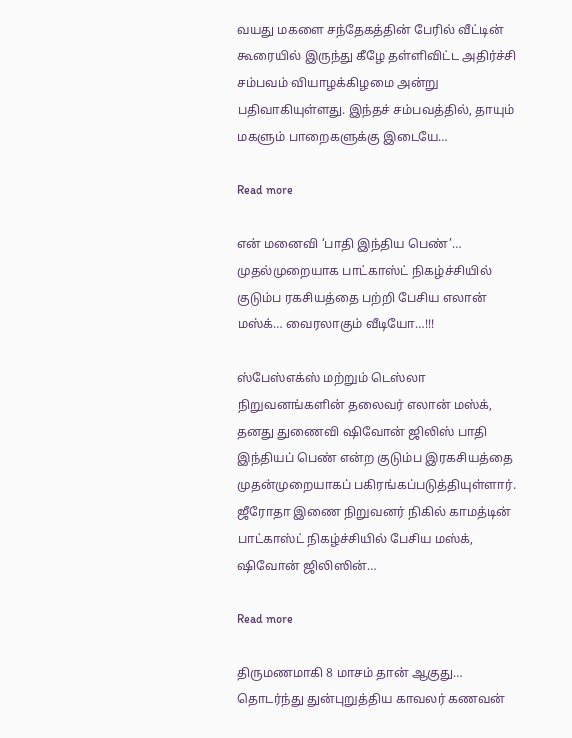வயது மகளை சந்தேகத்தின் பேரில் வீட்டின் கூரையில் இருந்து கீழே தள்ளிவிட்ட அதிர்ச்சி சம்பவம் வியாழக்கிழமை அன்று பதிவாகியுள்ளது. இந்தச் சம்பவத்தில், தாயும் மகளும் பாறைகளுக்கு இடையே…

Read more

என் மனைவி ‘பாதி இந்திய பெண்’… முதல்முறையாக பாட்காஸ்ட் நிகழ்ச்சியில் குடும்ப ரகசியத்தை பற்றி பேசிய எலான் மஸ்க்… வைரலாகும் வீடியோ…!!!

ஸ்பேஸ்எக்ஸ் மற்றும் டெஸ்லா நிறுவனங்களின் தலைவர் எலான் மஸ்க், தனது துணைவி ஷிவோன் ஜிலிஸ் பாதி இந்தியப் பெண் என்ற குடும்ப இரகசியத்தை முதன்முறையாகப் பகிரங்கப்படுத்தியுள்ளார். ஜீரோதா இணை நிறுவனர் நிகில் காமத்டின் பாட்காஸ்ட் நிகழ்ச்சியில் பேசிய மஸ்க், ஷிவோன் ஜிலிஸின்…

Read more

திருமணமாகி 8 மாசம் தான் ஆகுது… தொடர்ந்து துன்புறுத்திய காவலர் கணவன்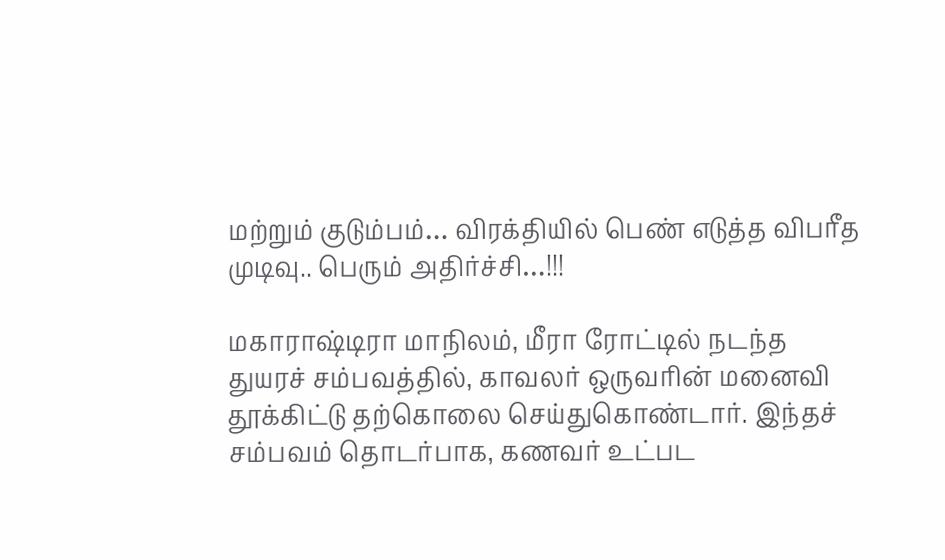மற்றும் குடும்பம்… விரக்தியில் பெண் எடுத்த விபரீத முடிவு.. பெரும் அதிர்ச்சி…!!!

மகாராஷ்டிரா மாநிலம், மீரா ரோட்டில் நடந்த துயரச் சம்பவத்தில், காவலர் ஒருவரின் மனைவி தூக்கிட்டு தற்கொலை செய்துகொண்டார். இந்தச் சம்பவம் தொடர்பாக, கணவர் உட்பட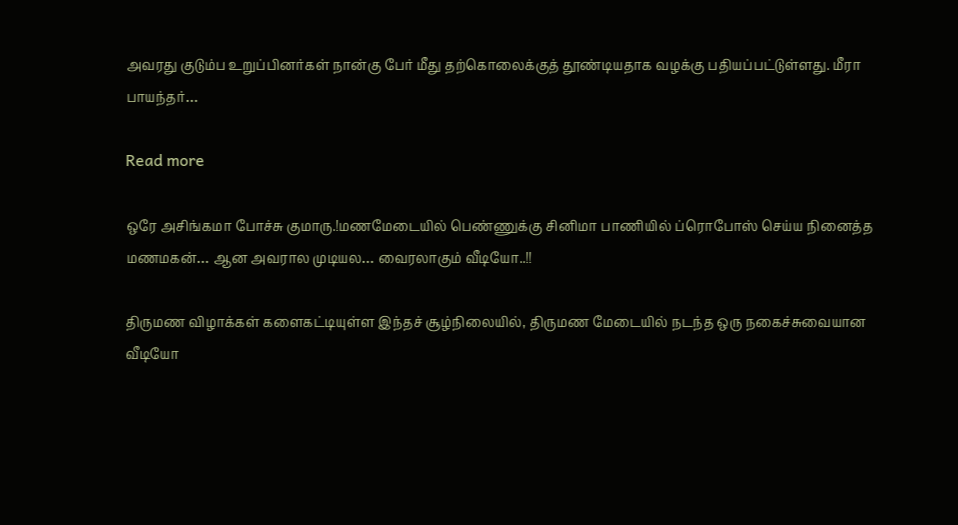அவரது குடும்ப உறுப்பினர்கள் நான்கு பேர் மீது தற்கொலைக்குத் தூண்டியதாக வழக்கு பதியப்பட்டுள்ளது. மீரா பாயந்தர்…

Read more

ஒரே அசிங்கமா போச்சு குமாரு.!மணமேடையில் பெண்ணுக்கு சினிமா பாணியில் ப்ரொபோஸ் செய்ய நினைத்த மணமகன்… ஆன அவரால முடியல… வைரலாகும் வீடியோ..!!

திருமண விழாக்கள் களைகட்டியுள்ள இந்தச் சூழ்நிலையில், திருமண மேடையில் நடந்த ஒரு நகைச்சுவையான வீடியோ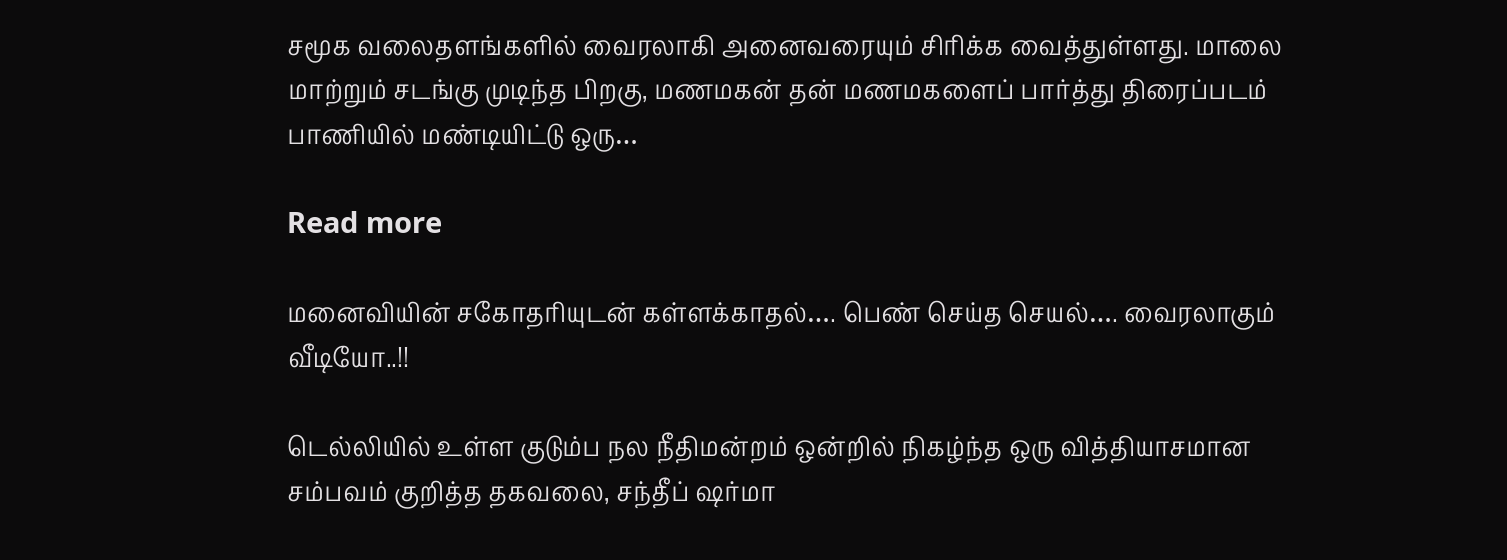சமூக வலைதளங்களில் வைரலாகி அனைவரையும் சிரிக்க வைத்துள்ளது. மாலை மாற்றும் சடங்கு முடிந்த பிறகு, மணமகன் தன் மணமகளைப் பார்த்து திரைப்படம் பாணியில் மண்டியிட்டு ஒரு…

Read more

மனைவியின் சகோதரியுடன் கள்ளக்காதல்…. பெண் செய்த செயல்…. வைரலாகும் வீடியோ..!!

டெல்லியில் உள்ள குடும்ப நல நீதிமன்றம் ஒன்றில் நிகழ்ந்த ஒரு வித்தியாசமான சம்பவம் குறித்த தகவலை, சந்தீப் ஷர்மா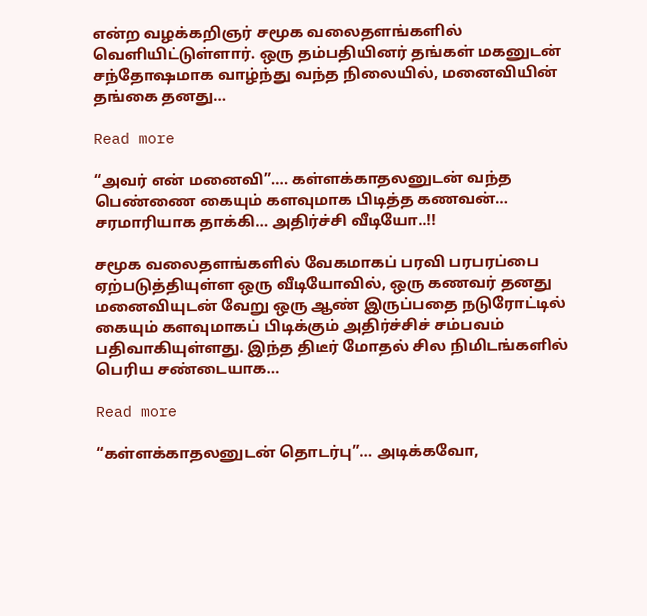என்ற வழக்கறிஞர் சமூக வலைதளங்களில் வெளியிட்டுள்ளார். ஒரு தம்பதியினர் தங்கள் மகனுடன் சந்தோஷமாக வாழ்ந்து வந்த நிலையில், மனைவியின் தங்கை தனது…

Read more

“அவர் என் மனைவி”…. கள்ளக்காதலனுடன் வந்த பெண்ணை கையும் களவுமாக பிடித்த கணவன்… சரமாரியாக தாக்கி… அதிர்ச்சி வீடியோ..!!

சமூக வலைதளங்களில் வேகமாகப் பரவி பரபரப்பை ஏற்படுத்தியுள்ள ஒரு வீடியோவில், ஒரு கணவர் தனது மனைவியுடன் வேறு ஒரு ஆண் இருப்பதை நடுரோட்டில் கையும் களவுமாகப் பிடிக்கும் அதிர்ச்சிச் சம்பவம் பதிவாகியுள்ளது. இந்த திடீர் மோதல் சில நிமிடங்களில் பெரிய சண்டையாக…

Read more

“கள்ளக்காதலனுடன் தொடர்பு”… அடிக்கவோ,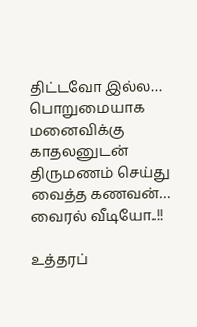திட்டவோ இல்ல… பொறுமையாக மனைவிக்கு காதலனுடன் திருமணம் செய்து வைத்த கணவன்… வைரல் வீடியோ..!!

உத்தரப்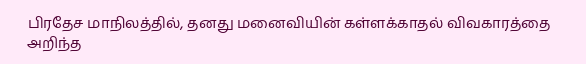பிரதேச மாநிலத்தில், தனது மனைவியின் கள்ளக்காதல் விவகாரத்தை அறிந்த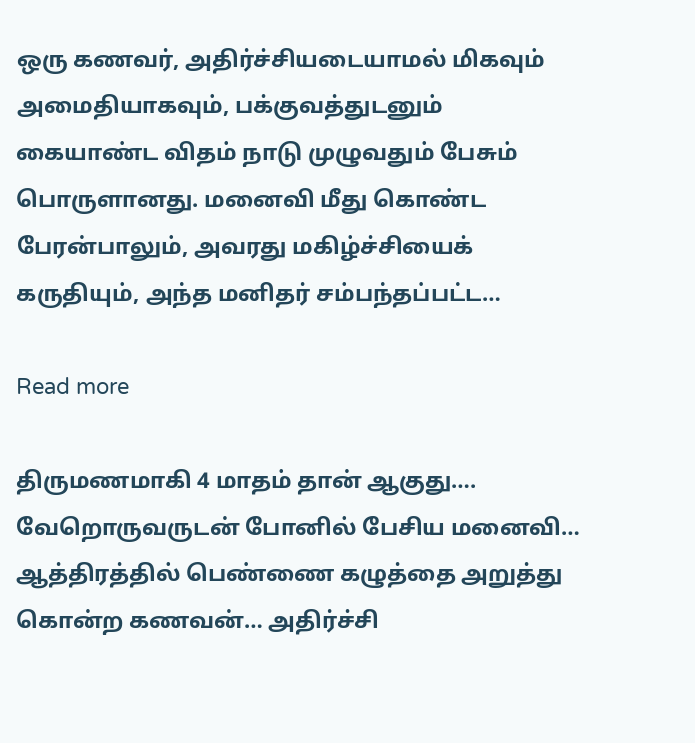ஒரு கணவர், அதிர்ச்சியடையாமல் மிகவும் அமைதியாகவும், பக்குவத்துடனும் கையாண்ட விதம் நாடு முழுவதும் பேசும் பொருளானது. மனைவி மீது கொண்ட பேரன்பாலும், அவரது மகிழ்ச்சியைக் கருதியும், அந்த மனிதர் சம்பந்தப்பட்ட…

Read more

திருமணமாகி 4 மாதம் தான் ஆகுது…. வேறொருவருடன் போனில் பேசிய மனைவி… ஆத்திரத்தில் பெண்ணை கழுத்தை அறுத்து கொன்ற கணவன்… அதிர்ச்சி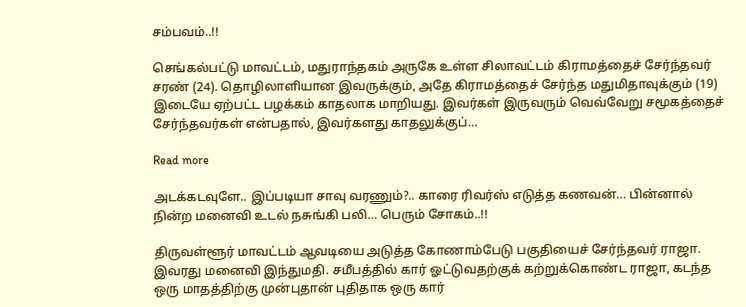சம்பவம்..!!

செங்கல்பட்டு மாவட்டம், மதுராந்தகம் அருகே உள்ள சிலாவட்டம் கிராமத்தைச் சேர்ந்தவர் சரண் (24). தொழிலாளியான இவருக்கும், அதே கிராமத்தைச் சேர்ந்த மதுமிதாவுக்கும் (19) இடையே ஏற்பட்ட பழக்கம் காதலாக மாறியது. இவர்கள் இருவரும் வெவ்வேறு சமூகத்தைச் சேர்ந்தவர்கள் என்பதால், இவர்களது காதலுக்குப்…

Read more

அடக்கடவுளே.. இப்படியா சாவு வரணும்?.. காரை ரிவர்ஸ் எடுத்த கணவன்… பின்னால் நின்ற மனைவி உடல் நசுங்கி பலி… பெரும் சோகம்..!!

திருவள்ளூர் மாவட்டம் ஆவடியை அடுத்த கோணாம்பேடு பகுதியைச் சேர்ந்தவர் ராஜா. இவரது மனைவி இந்துமதி. சமீபத்தில் கார் ஓட்டுவதற்குக் கற்றுக்கொண்ட ராஜா, கடந்த ஒரு மாதத்திற்கு முன்புதான் புதிதாக ஒரு கார்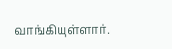வாங்கியுள்ளார்.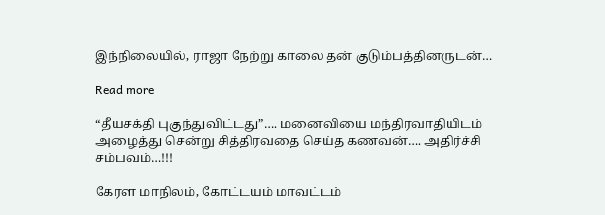இந்நிலையில், ராஜா நேற்று காலை தன் குடும்பத்தினருடன்…

Read more

“தீயசக்தி புகுந்துவிட்டது”…. மனைவியை மந்திரவாதியிடம் அழைத்து சென்று சித்திரவதை செய்த கணவன்…. அதிர்ச்சி சம்பவம்…!!!

கேரள மாநிலம், கோட்டயம் மாவட்டம்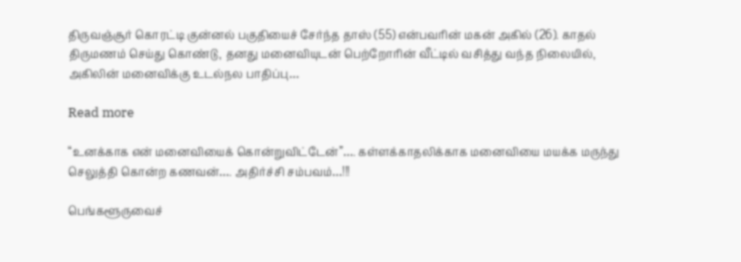திருவஞ்சூர் கொரட்டி குன்னல் பகுதியைச் சேர்ந்த தாஸ் (55) என்பவரின் மகன் அகில் (26). காதல் திருமணம் செய்து கொண்டு, தனது மனைவியுடன் பெற்றோரின் வீட்டில் வசித்து வந்த நிலையில், அகிலின் மனைவிக்கு உடல்நல பாதிப்பு…

Read more

“உனக்காக என் மனைவியைக் கொன்றுவிட்டேன்”…. கள்ளக்காதலிக்காக மனைவியை மயக்க மருந்து செலுத்தி கொன்ற கணவன்…. அதிர்ச்சி சம்பவம்…!!!

பெங்களூருவைச்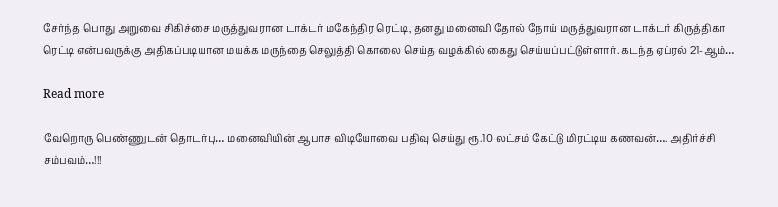சேர்ந்த பொது அறுவை சிகிச்சை மருத்துவரான டாக்டர் மகேந்திர ரெட்டி, தனது மனைவி தோல் நோய் மருத்துவரான டாக்டர் கிருத்திகா ரெட்டி என்பவருக்கு அதிகப்படியான மயக்க மருந்தை செலுத்தி கொலை செய்த வழக்கில் கைது செய்யப்பட்டுள்ளார். கடந்த ஏப்ரல் 21-ஆம்…

Read more

வேறொரு பெண்ணுடன் தொடர்பு… மனைவியின் ஆபாச விடியோவை பதிவு செய்து ரூ.10 லட்சம் கேட்டு மிரட்டிய கணவன்…. அதிர்ச்சி சம்பவம்…!!!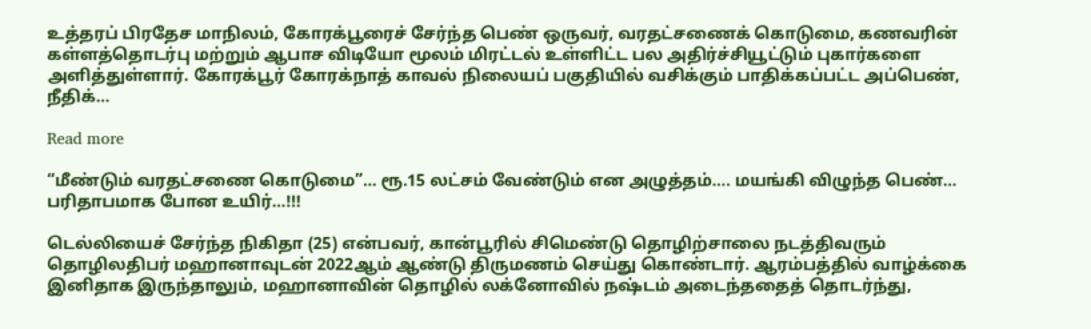உத்தரப் பிரதேச மாநிலம், கோரக்பூரைச் சேர்ந்த பெண் ஒருவர், வரதட்சணைக் கொடுமை, கணவரின் கள்ளத்தொடர்பு மற்றும் ஆபாச விடியோ மூலம் மிரட்டல் உள்ளிட்ட பல அதிர்ச்சியூட்டும் புகார்களை அளித்துள்ளார். கோரக்பூர் கோரக்நாத் காவல் நிலையப் பகுதியில் வசிக்கும் பாதிக்கப்பட்ட அப்பெண், நீதிக்…

Read more

“மீண்டும் வரதட்சணை கொடுமை”… ரூ.15 லட்சம் வேண்டும் என அழுத்தம்…. மயங்கி விழுந்த பெண்… பரிதாபமாக போன உயிர்…!!!

டெல்லியைச் சேர்ந்த நிகிதா (25) என்பவர், கான்பூரில் சிமெண்டு தொழிற்சாலை நடத்திவரும் தொழிலதிபர் மஹானாவுடன் 2022ஆம் ஆண்டு திருமணம் செய்து கொண்டார். ஆரம்பத்தில் வாழ்க்கை இனிதாக இருந்தாலும், மஹானாவின் தொழில் லக்னோவில் நஷ்டம் அடைந்ததைத் தொடர்ந்து,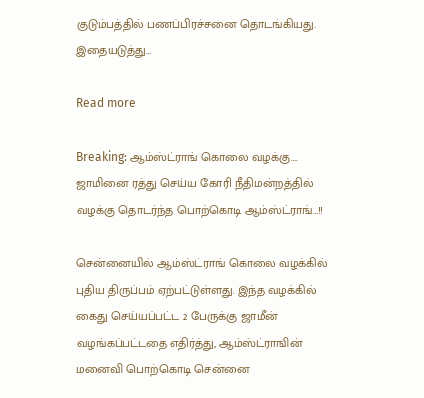குடும்பத்தில் பணப்பிரச்சனை தொடங்கியது. இதையடுத்து…

Read more

Breaking: ஆம்ஸ்ட்ராங் கொலை வழக்கு…. ஜாமினை ரத்து செய்ய கோரி நீதிமன்றத்தில் வழக்கு தொடர்ந்த பொற்கொடி ஆம்ஸ்ட்ராங்…!!

சென்னையில் ஆம்ஸ்ட்ராங் கொலை வழக்கில் புதிய திருப்பம் ஏற்பட்டுள்ளது. இந்த வழக்கில் கைது செய்யப்பட்ட 2 பேருக்கு ஜாமீன் வழங்கப்பட்டதை எதிர்த்து, ஆம்ஸ்ட்ராஙின் மனைவி பொற்கொடி சென்னை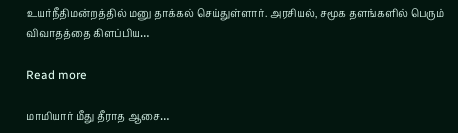உயர்நீதிமன்றத்தில் மனு தாக்கல் செய்துள்ளார். அரசியல், சமூக தளங்களில் பெரும் விவாதத்தை கிளப்பிய…

Read more

மாமியார் மீது தீராத ஆசை…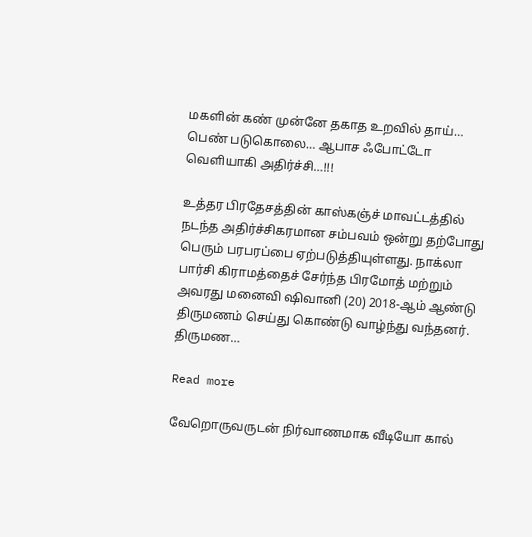மகளின் கண் முன்னே தகாத உறவில் தாய்… பெண் படுகொலை… ஆபாச ஃபோட்டோ வெளியாகி அதிர்ச்சி…!!!

உத்தர பிரதேசத்தின் காஸ்கஞ்ச் மாவட்டத்தில் நடந்த அதிர்ச்சிகரமான சம்பவம் ஒன்று தற்போது பெரும் பரபரப்பை ஏற்படுத்தியுள்ளது. நாக்லா பார்சி கிராமத்தைச் சேர்ந்த பிரமோத் மற்றும் அவரது மனைவி ஷிவானி (20) 2018-ஆம் ஆண்டு திருமணம் செய்து கொண்டு வாழ்ந்து வந்தனர். திருமண…

Read more

வேறொருவருடன் நிர்வாணமாக வீடியோ கால்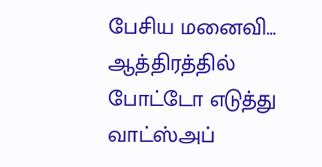பேசிய மனைவி… ஆத்திரத்தில் போட்டோ எடுத்து வாட்ஸ்அப்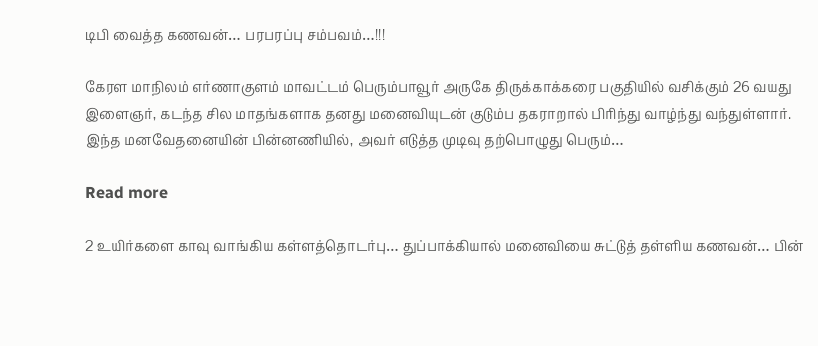டிபி வைத்த கணவன்… பரபரப்பு சம்பவம்…!!!

கேரள மாநிலம் எர்ணாகுளம் மாவட்டம் பெரும்பாவூர் அருகே திருக்காக்கரை பகுதியில் வசிக்கும் 26 வயது இளைஞர், கடந்த சில மாதங்களாக தனது மனைவியுடன் குடும்ப தகராறால் பிரிந்து வாழ்ந்து வந்துள்ளார். இந்த மனவேதனையின் பின்னணியில், அவர் எடுத்த முடிவு தற்பொழுது பெரும்…

Read more

2 உயிர்களை காவு வாங்கிய கள்ளத்தொடர்பு… துப்பாக்கியால் மனைவியை சுட்டுத் தள்ளிய கணவன்… பின்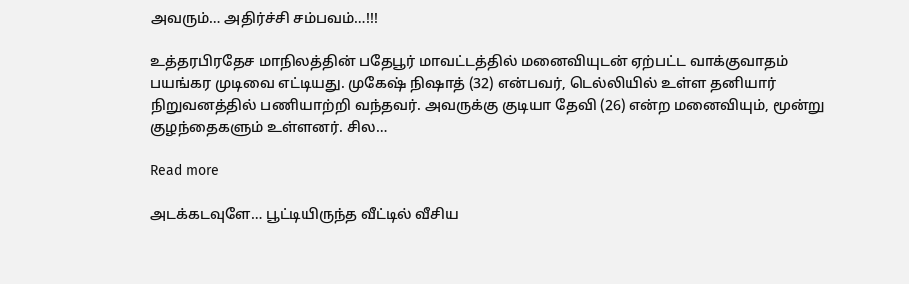அவரும்… அதிர்ச்சி சம்பவம்…!!!

உத்தரபிரதேச மாநிலத்தின் பதேபூர் மாவட்டத்தில் மனைவியுடன் ஏற்பட்ட வாக்குவாதம் பயங்கர முடிவை எட்டியது. முகேஷ் நிஷாத் (32) என்பவர், டெல்லியில் உள்ள தனியார் நிறுவனத்தில் பணியாற்றி வந்தவர். அவருக்கு குடியா தேவி (26) என்ற மனைவியும், மூன்று குழந்தைகளும் உள்ளனர். சில…

Read more

அடக்கடவுளே… பூட்டியிருந்த வீட்டில் வீசிய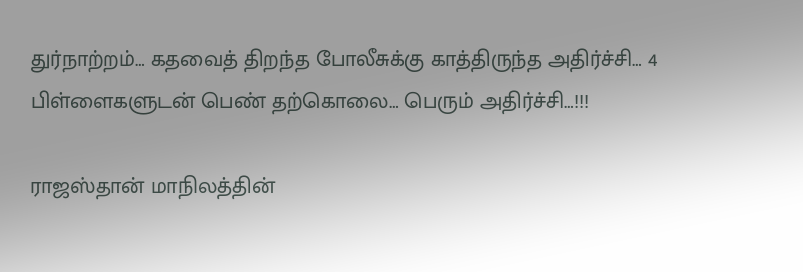துர்நாற்றம்… கதவைத் திறந்த போலீசுக்கு காத்திருந்த அதிர்ச்சி… 4 பிள்ளைகளுடன் பெண் தற்கொலை… பெரும் அதிர்ச்சி…!!!

ராஜஸ்தான் மாநிலத்தின்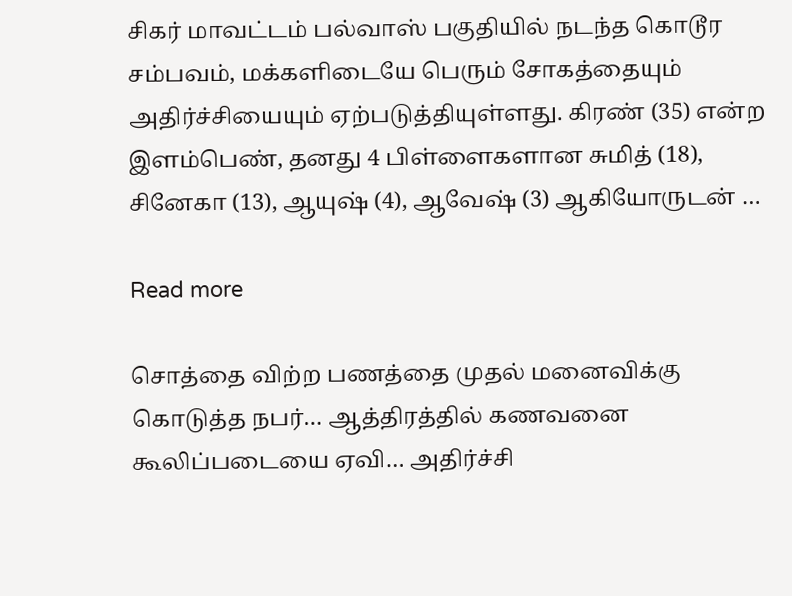சிகர் மாவட்டம் பல்வாஸ் பகுதியில் நடந்த கொடூர சம்பவம், மக்களிடையே பெரும் சோகத்தையும் அதிர்ச்சியையும் ஏற்படுத்தியுள்ளது. கிரண் (35) என்ற இளம்பெண், தனது 4 பிள்ளைகளான சுமித் (18), சினேகா (13), ஆயுஷ் (4), ஆவேஷ் (3) ஆகியோருடன் …

Read more

சொத்தை விற்ற பணத்தை முதல் மனைவிக்கு கொடுத்த நபர்… ஆத்திரத்தில் கணவனை கூலிப்படையை ஏவி… அதிர்ச்சி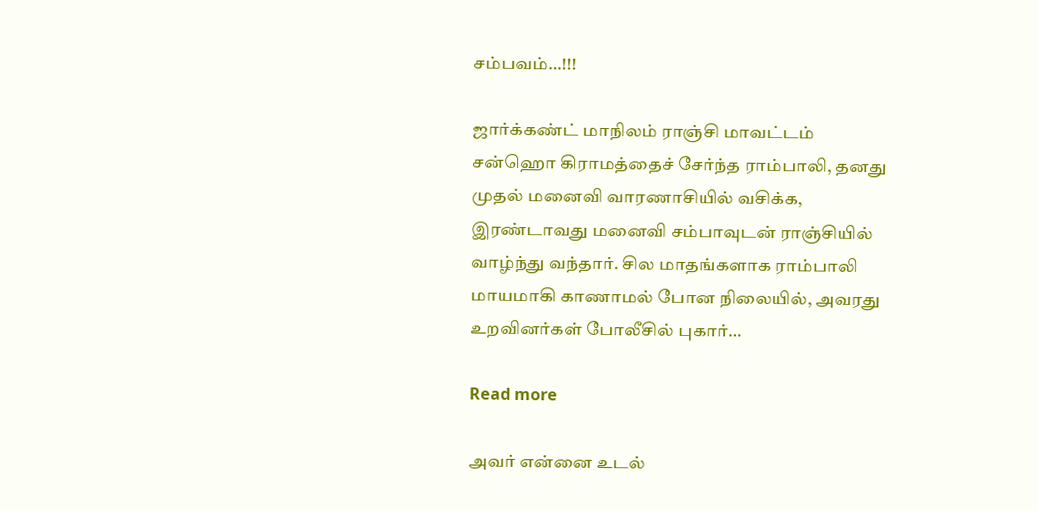சம்பவம்…!!!

ஜார்க்கண்ட் மாநிலம் ராஞ்சி மாவட்டம் சன்ஹொ கிராமத்தைச் சேர்ந்த ராம்பாலி, தனது முதல் மனைவி வாரணாசியில் வசிக்க, இரண்டாவது மனைவி சம்பாவுடன் ராஞ்சியில் வாழ்ந்து வந்தார். சில மாதங்களாக ராம்பாலி மாயமாகி காணாமல் போன நிலையில், அவரது உறவினர்கள் போலீசில் புகார்…

Read more

அவர் என்னை உடல்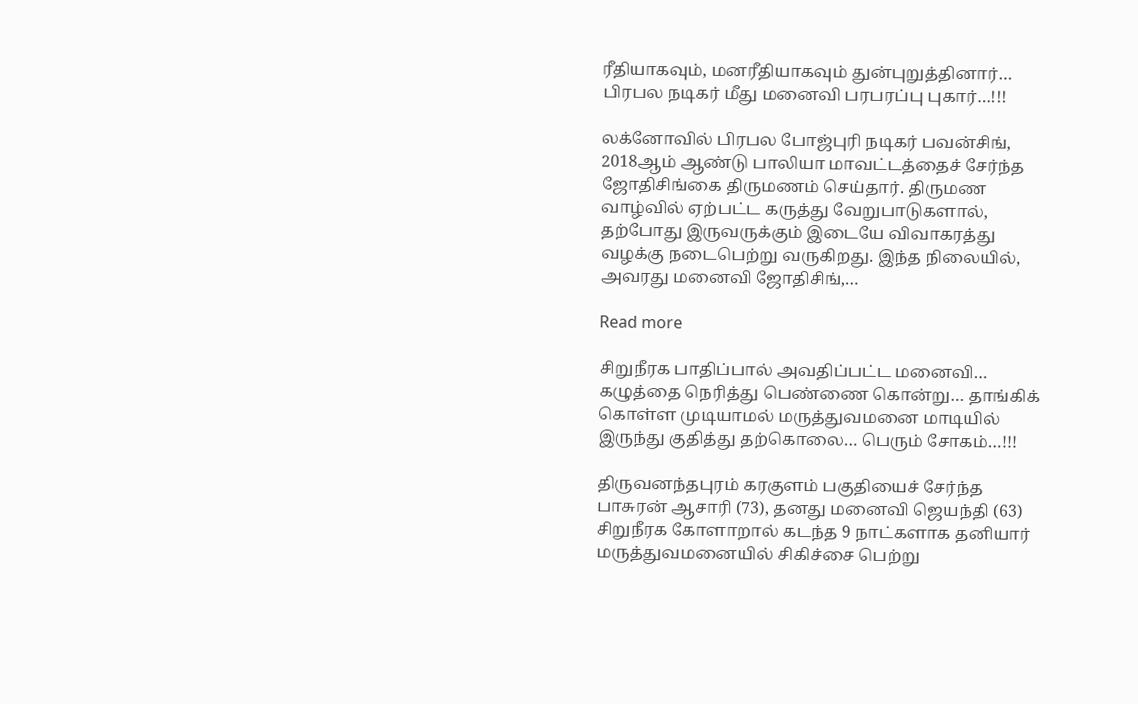ரீதியாகவும், மனரீதியாகவும் துன்புறுத்தினார்… பிரபல நடிகர் மீது மனைவி பரபரப்பு புகார்…!!!

லக்னோவில் பிரபல போஜ்புரி நடிகர் பவன்சிங், 2018ஆம் ஆண்டு பாலியா மாவட்டத்தைச் சேர்ந்த ஜோதிசிங்கை திருமணம் செய்தார். திருமண வாழ்வில் ஏற்பட்ட கருத்து வேறுபாடுகளால், தற்போது இருவருக்கும் இடையே விவாகரத்து வழக்கு நடைபெற்று வருகிறது. இந்த நிலையில், அவரது மனைவி ஜோதிசிங்,…

Read more

சிறுநீரக பாதிப்பால் அவதிப்பட்ட மனைவி… கழுத்தை நெரித்து பெண்ணை கொன்று… தாங்கிக் கொள்ள முடியாமல் மருத்துவமனை மாடியில் இருந்து குதித்து தற்கொலை… பெரும் சோகம்…!!!

திருவனந்தபுரம் கரகுளம் பகுதியைச் சேர்ந்த பாசுரன் ஆசாரி (73), தனது மனைவி ஜெயந்தி (63) சிறுநீரக கோளாறால் கடந்த 9 நாட்களாக தனியார் மருத்துவமனையில் சிகிச்சை பெற்று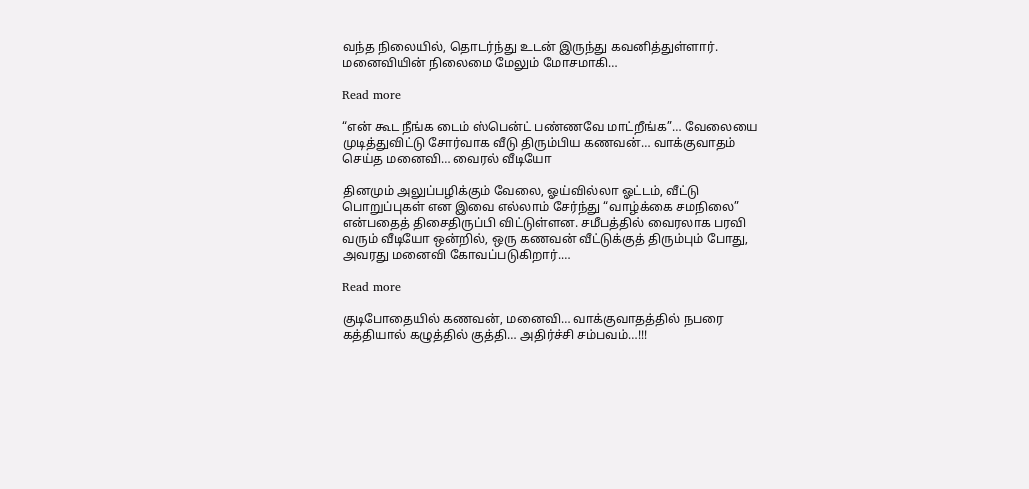வந்த நிலையில், தொடர்ந்து உடன் இருந்து கவனித்துள்ளார். மனைவியின் நிலைமை மேலும் மோசமாகி…

Read more

“என் கூட நீங்க டைம் ஸ்பென்ட் பண்ணவே மாட்றீங்க”… வேலையை முடித்துவிட்டு சோர்வாக வீடு திரும்பிய கணவன்… வாக்குவாதம் செய்த மனைவி… வைரல் வீடியோ

தினமும் அலுப்பழிக்கும் வேலை, ஓய்வில்லா ஓட்டம், வீட்டு பொறுப்புகள் என இவை எல்லாம் சேர்ந்து “வாழ்க்கை சமநிலை” என்பதைத் திசைதிருப்பி விட்டுள்ளன. சமீபத்தில் வைரலாக பரவி வரும் வீடியோ ஒன்றில், ஒரு கணவன் வீட்டுக்குத் திரும்பும் போது, அவரது மனைவி கோவப்படுகிறார்.…

Read more

குடிபோதையில் கணவன், மனைவி… வாக்குவாதத்தில் நபரை கத்தியால் கழுத்தில் குத்தி… அதிர்ச்சி சம்பவம்…!!!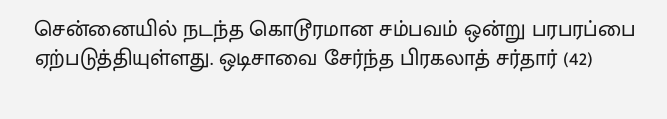சென்னையில் நடந்த கொடூரமான சம்பவம் ஒன்று பரபரப்பை ஏற்படுத்தியுள்ளது. ஒடிசாவை சேர்ந்த பிரகலாத் சர்தார் (42)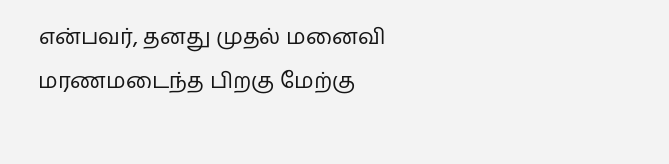என்பவர், தனது முதல் மனைவி மரணமடைந்த பிறகு மேற்கு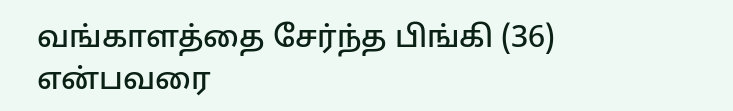வங்காளத்தை சேர்ந்த பிங்கி (36) என்பவரை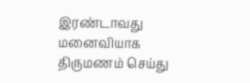இரண்டாவது மனைவியாக திருமணம் செய்து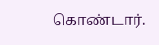கொண்டார்.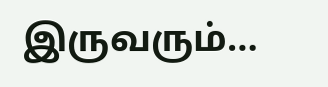இருவரும்…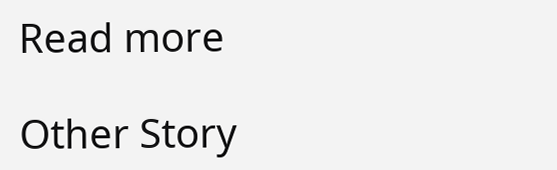Read more

Other Story